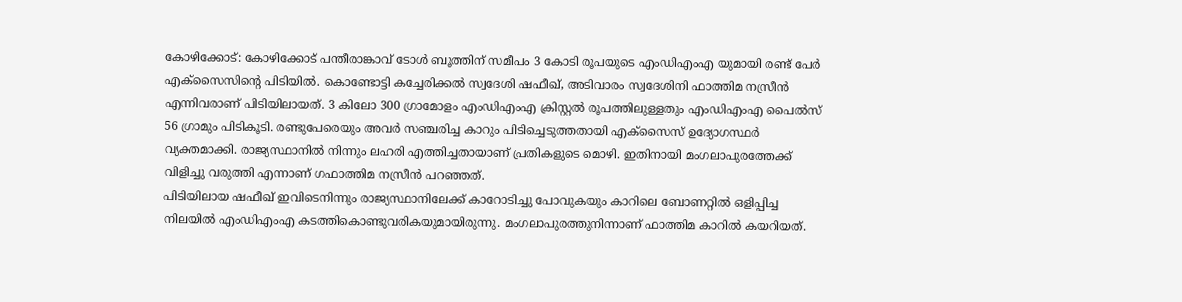കോഴിക്കോട്: കോഴിക്കോട് പന്തീരാങ്കാവ് ടോൾ ബൂത്തിന് സമീപം 3 കോടി രൂപയുടെ എംഡിഎംഎ യുമായി രണ്ട് പേർ എക്സൈസിന്റെ പിടിയിൽ. കൊണ്ടോട്ടി കച്ചേരിക്കൽ സ്വദേശി ഷഫീഖ്, അടിവാരം സ്വദേശിനി ഫാത്തിമ നസ്രീൻ എന്നിവരാണ് പിടിയിലായത്. 3 കിലോ 300 ഗ്രാമോളം എംഡിഎംഎ ക്രിസ്റ്റൽ രൂപത്തിലുള്ളതും എംഡിഎംഎ പൈൽസ് 56 ഗ്രാമും പിടികൂടി. രണ്ടുപേരെയും അവർ സഞ്ചരിച്ച കാറും പിടിച്ചെടുത്തതായി എക്സൈസ് ഉദ്യോഗസ്ഥർ വ്യക്തമാക്കി. രാജ്യസ്ഥാനിൽ നിന്നും ലഹരി എത്തിച്ചതായാണ് പ്രതികളുടെ മൊഴി. ഇതിനായി മംഗലാപുരത്തേക്ക് വിളിച്ചു വരുത്തി എന്നാണ് ഗഫാത്തിമ നസ്രീൻ പറഞ്ഞത്.
പിടിയിലായ ഷഫീഖ് ഇവിടെനിന്നും രാജ്യസ്ഥാനിലേക്ക് കാറോടിച്ചു പോവുകയും കാറിലെ ബോണറ്റിൽ ഒളിപ്പിച്ച നിലയിൽ എംഡിഎംഎ കടത്തികൊണ്ടുവരികയുമായിരുന്നു. മംഗലാപുരത്തുനിന്നാണ് ഫാത്തിമ കാറിൽ കയറിയത്.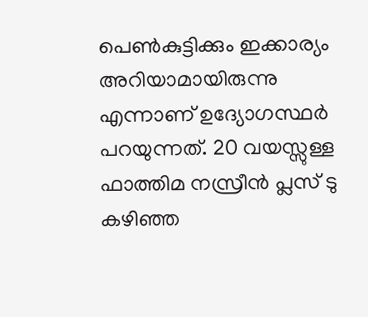പെൺകുട്ടിക്കും ഇക്കാര്യം അറിയാമായിരുന്നു എന്നാണ് ഉദ്യോഗസ്ഥർ പറയുന്നത്. 20 വയസ്സുള്ള ഫാത്തിമ നസ്രീൻ പ്ലസ് ടു കഴിഞ്ഞ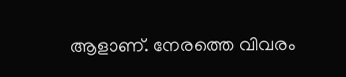ആളാണ്. നേരത്തെ വിവരം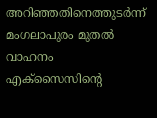അറിഞ്ഞതിനെത്തുടർന്ന് മംഗലാപുരം മുതൽ വാഹനം എക്സൈസിന്റെ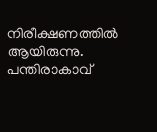നിരീക്ഷണത്തിൽ ആയിരുന്നു. പന്തിരാകാവ്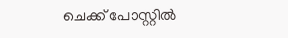ചെക്ക് പോസ്റ്റിൽ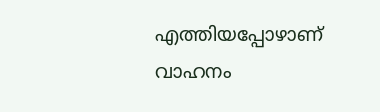എത്തിയപ്പോഴാണ് വാഹനം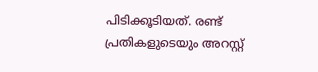പിടിക്കൂടിയത്. രണ്ട് പ്രതികളുടെയും അറസ്റ്റ്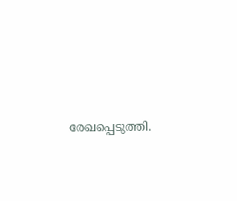രേഖപ്പെടുത്തി.